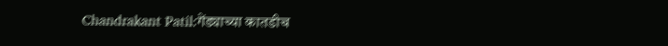Chandrakant Patil:गेंड्याच्या कातडीच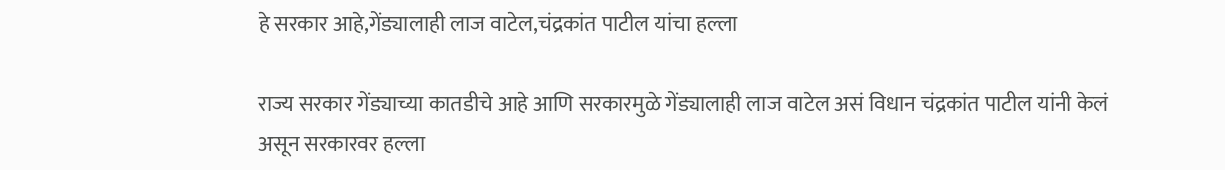हे सरकार आहे,गेंड्यालाही लाज वाटेल,चंद्रकांत पाटील यांचा हल्ला

राज्य सरकार गेंड्याच्या कातडीचे आहे आणि सरकारमुळे गेंड्यालाही लाज वाटेल असं विधान चंद्रकांत पाटील यांनी केलं असून सरकारवर हल्ला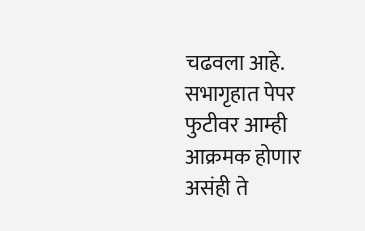चढवला आहे. सभागृहात पेपर फुटीवर आम्ही आक्रमक होणार असंही ते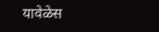यावेळेस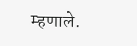म्हणाले.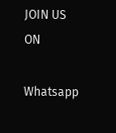JOIN US ON

Whatsapp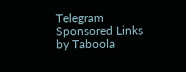Telegram
Sponsored Links by Taboola